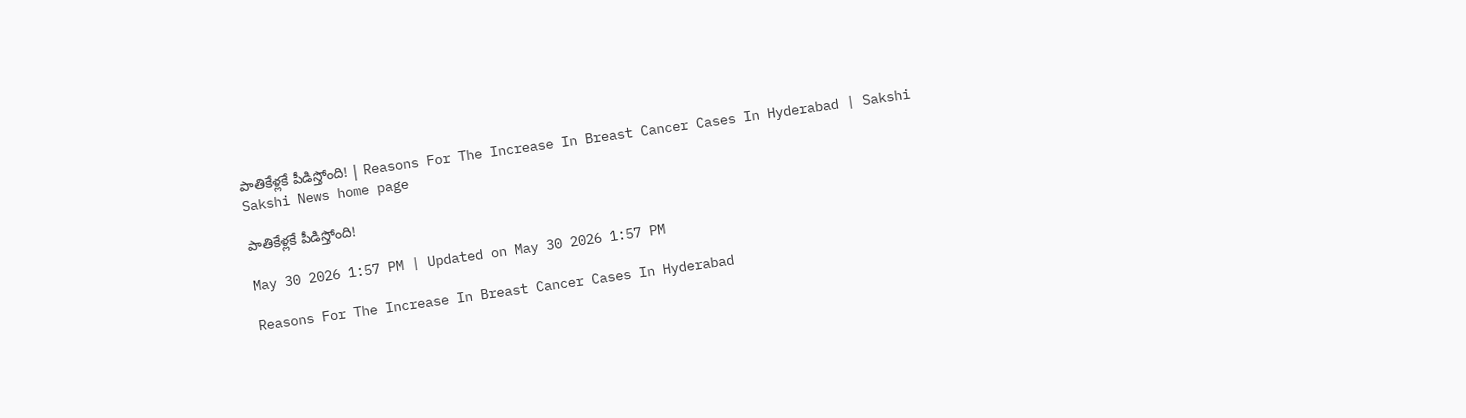పాతికేళ్లకే పీడిస్తోంది! | Reasons For The Increase In Breast Cancer Cases In Hyderabad | Sakshi
Sakshi News home page

పాతికేళ్లకే పీడిస్తోంది!

May 30 2026 1:57 PM | Updated on May 30 2026 1:57 PM

Reasons For The Increase In Breast Cancer Cases In Hyderabad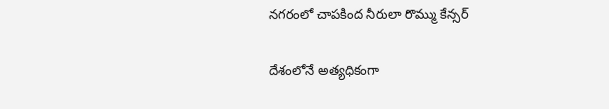నగరంలో చాపకింద నీరులా రొమ్ము కేన్సర్‌

దేశంలోనే అత్యధికంగా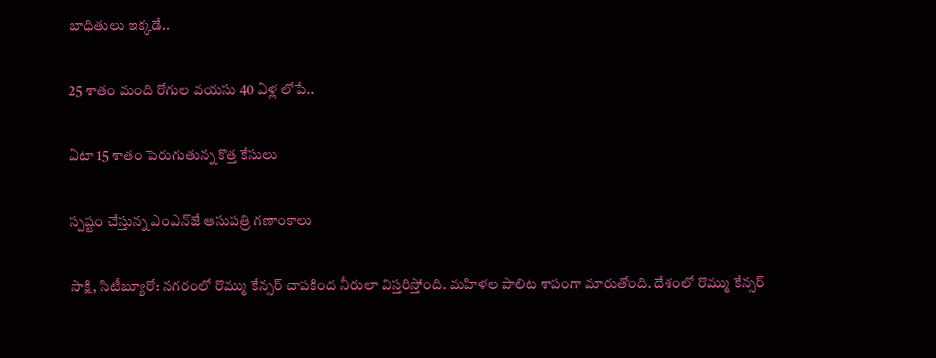బాధితులు ఇక్కడే..

25 శాతం మంది రోగుల వయసు 40 ఏళ్ల లోపే..

ఏటా 15 శాతం పెరుగుతున్న కొత్త కేసులు

స్పష్టం చేస్తున్న ఎంఎన్‌జే ఆసుపత్రి గణాంకాలు

సాక్షి, సిటీబ్యూరో: నగరంలో రొమ్ము కేన్సర్‌ చాపకింద నీరులా విస్తరిస్తోంది. మహిళల పాలిట శాపంగా మారుతోంది. దేశంలో రొమ్ము కేన్సర్‌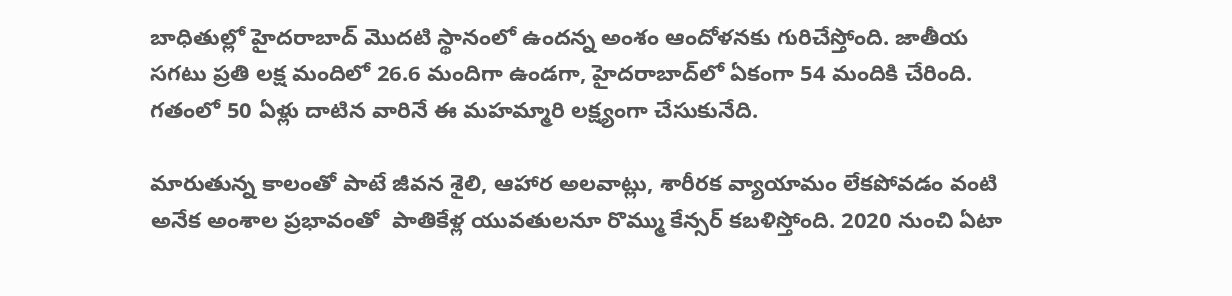బాధితుల్లో హైదరాబాద్‌ మొదటి స్థానంలో ఉందన్న అంశం ఆందోళనకు గురిచేస్తోంది. జాతీయ సగటు ప్రతి లక్ష మందిలో 26.6 మందిగా ఉండగా, హైదరాబాద్‌లో ఏకంగా 54 మందికి చేరింది. గతంలో 50 ఏళ్లు దాటిన వారినే ఈ మహమ్మారి లక్ష్యంగా చేసుకునేది.

మారుతున్న కాలంతో పాటే జీవన శైలి, ఆహార అలవాట్లు, శారీరక వ్యాయామం లేకపోవడం వంటి అనేక అంశాల ప్రభావంతో  పాతికేళ్ల యువతులనూ రొమ్ము కేన్సర్‌ కబళిస్తోంది. 2020 నుంచి ఏటా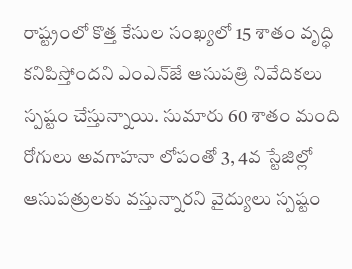రాష్ట్రంలో కొత్త కేసుల సంఖ్యలో 15 శాతం వృద్ధి కనిపిస్తోందని ఎంఎన్‌జే ఆసుపత్రి నివేదికలు స్పష్టం చేస్తున్నాయి. సుమారు 60 శాతం మంది రోగులు అవగాహనా లోపంతో 3, 4వ స్టేజిల్లో ఆసుపత్రులకు వస్తున్నారని వైద్యులు స్పష్టం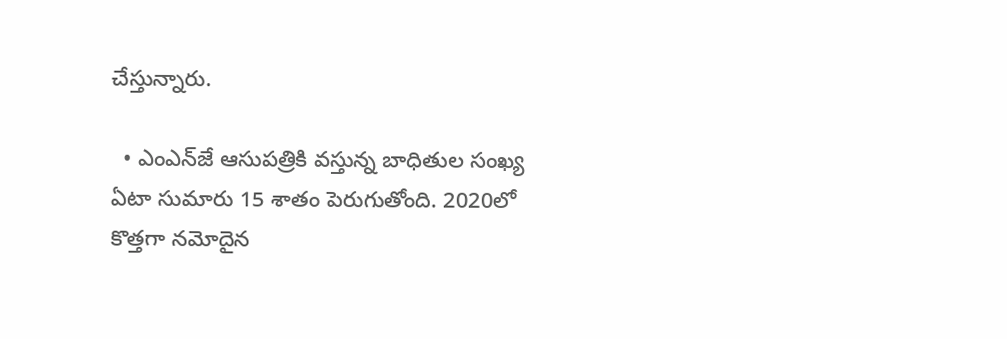చేస్తున్నారు.

  • ఎంఎన్‌జే ఆసుపత్రికి వస్తున్న బాధితుల సంఖ్య ఏటా సుమారు 15 శాతం పెరుగుతోంది. 2020లో కొత్తగా నమోదైన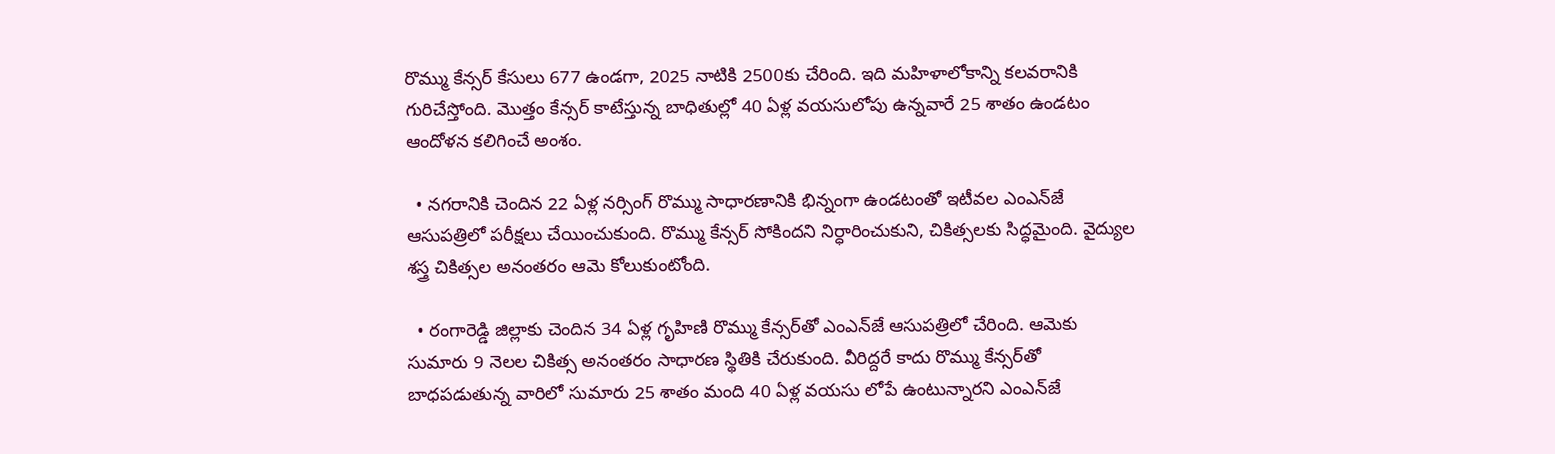రొమ్ము కేన్సర్‌ కేసులు 677 ఉండగా, 2025 నాటికి 2500కు చేరింది. ఇది మహిళాలోకాన్ని కలవరానికి గురిచేస్తోంది. మొత్తం కేన్సర్‌ కాటేస్తున్న బాధితుల్లో 40 ఏళ్ల వయసులోపు ఉన్నవారే 25 శాతం ఉండటం ఆందోళన కలిగించే అంశం.

  • నగరానికి చెందిన 22 ఏళ్ల నర్సింగ్‌ రొమ్ము సాధారణానికి భిన్నంగా ఉండటంతో ఇటీవల ఎంఎన్‌జే ఆసుపత్రిలో పరీక్షలు చేయించుకుంది. రొమ్ము కేన్సర్‌ సోకిందని నిర్ధారించుకుని, చికిత్సలకు సిద్ధమైంది. వైద్యుల శస్త్ర చికిత్సల అనంతరం ఆమె కోలుకుంటోంది.

  • రంగారెడ్డి జిల్లాకు చెందిన 34 ఏళ్ల గృహిణి రొమ్ము కేన్సర్‌తో ఎంఎన్‌జే ఆసుపత్రిలో చేరింది. ఆమెకు సుమారు 9 నెలల చికిత్స అనంతరం సాధారణ స్థితికి చేరుకుంది. వీరిద్దరే కాదు రొమ్ము కేన్సర్‌తో బాధపడుతున్న వారిలో సుమారు 25 శాతం మంది 40 ఏళ్ల వయసు లోపే ఉంటున్నారని ఎంఎన్‌జే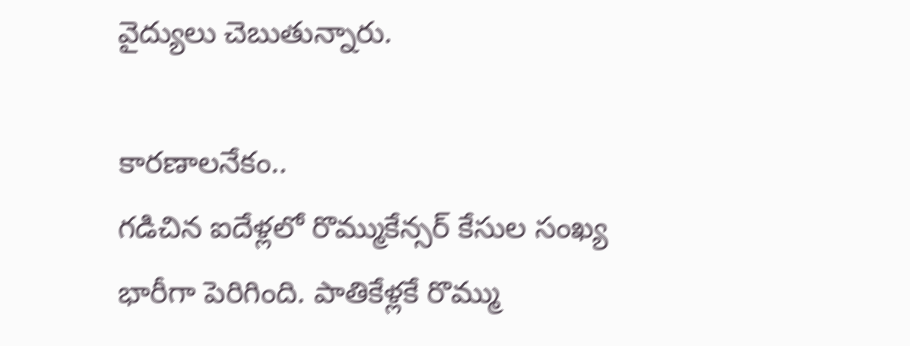వైద్యులు చెబుతున్నారు.

కారణాలనేకం..
గడిచిన ఐదేళ్లలో రొమ్ముకేన్సర్‌ కేసుల సంఖ్య భారీగా పెరిగింది. పాతికేళ్లకే రొమ్ము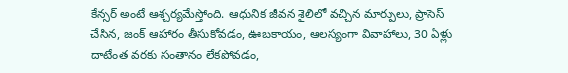కేన్సర్‌ అంటే ఆశ్చర్యమేస్తోంది. ఆధునిక జీవన శైలిలో వచ్చిన మార్పులు, ప్రాసెస్‌ చేసిన, జంక్‌ ఆహారం తీసుకోవడం, ఊబకాయం, ఆలస్యంగా వివాహాలు, 30 ఏళ్లు దాటేంత వరకు సంతానం లేకపోవడం,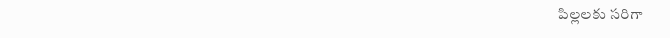పిల్లలకు సరిగా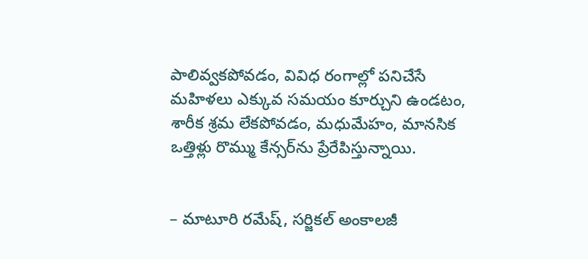పాలివ్వకపోవడం, వివిధ రంగాల్లో పనిచేసే మహిళలు ఎక్కువ సమయం కూర్చుని ఉండటం, శారీక శ్రమ లేకపోవడం, మధుమేహం, మానసిక ఒత్తిళ్లు రొమ్ము కేన్సర్‌ను ప్రేరేపిస్తున్నాయి.


– మాటూరి రమేష్‌, సర్జికల్‌ అంకాలజీ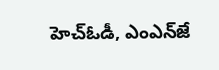హెచ్‌ఓడీ, ఎంఎన్‌జే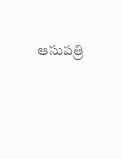ఆసుపత్రి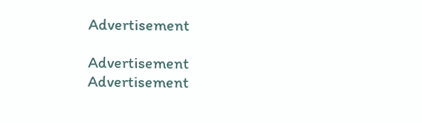Advertisement

Advertisement
Advertisement